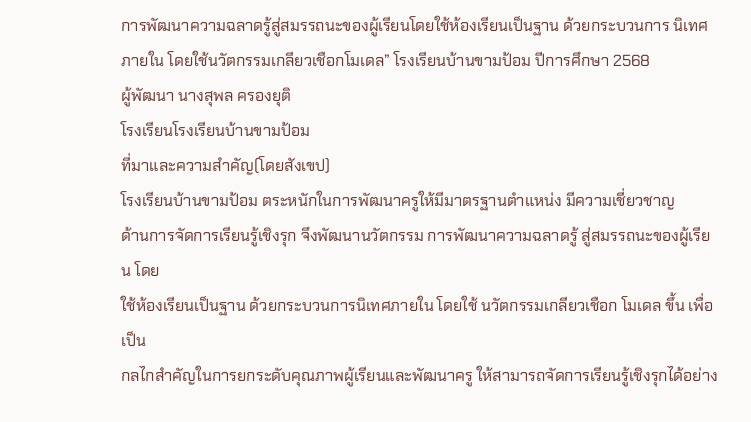การพัฒนาความฉลาดรู้สู่สมรรถนะของผู้เรียนโดยใช้ห้องเรียนเป็นฐาน ด้วยกระบวนการ นิเทศภายใน โดยใช้นวัตกรรมเกลียวเชือกโมเดล” โรงเรียนบ้านขามป้อม ปีการศึกษา 2568
ผู้พัฒนา นางสุพล ครองยุติ
โรงเรียนโรงเรียนบ้านขามป้อม
ที่มาและความสำคัญ(โดยสังเขป)
โรงเรียนบ้านขามป้อม ตระหนักในการพัฒนาครูให้มีมาตรฐานตำแหน่ง มีความเชี่ยวชาญ
ด้านการจัดการเรียนรู้เชิงรุก จึงพัฒนานวัตกรรม การพัฒนาความฉลาดรู้ สู่สมรรถนะของผู้เรียน โดย
ใช้ห้องเรียนเป็นฐาน ด้วยกระบวนการนิเทศภายใน โดยใช้ นวัตกรรมเกลียวเชือก โมเดล ขึ้น เพื่อเป็น
กลไกสำคัญในการยกระดับคุณภาพผู้เรียนและพัฒนาครู ให้สามารถจัดการเรียนรู้เชิงรุกได้อย่าง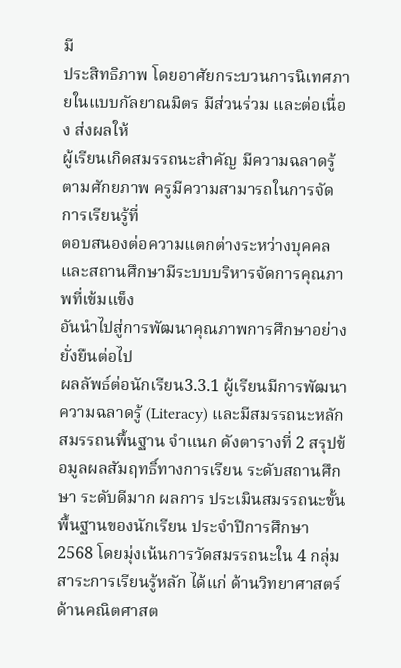มี
ประสิทธิภาพ โดยอาศัยกระบวนการนิเทศภายในแบบกัลยาณมิตร มีส่วนร่วม และต่อเนื่อง ส่งผลให้
ผู้เรียนเกิดสมรรถนะสำคัญ มีความฉลาดรู้ตามศักยภาพ ครูมีความสามารถในการจัดการเรียนรู้ที่
ตอบสนองต่อความแตกต่างระหว่างบุคคล และสถานศึกษามีระบบบริหารจัดการคุณภาพที่เข้มแข็ง
อันนำไปสู่การพัฒนาคุณภาพการศึกษาอย่างยั่งยืนต่อไป
ผลลัพธ์ต่อนักเรียน3.3.1 ผู้เรียนมีการพัฒนาความฉลาดรู้ (Literacy) และมีสมรรถนะหลัก สมรรถนพื้นฐาน จำแนก ดังตารางที่ 2 สรุปข้อมูลผลสัมฤทธิ์ทางการเรียน ระดับสถานศึกษา ระดับดีมาก ผลการ ประเมินสมรรถนะขั้นพื้นฐานของนักเรียน ประจำปีการศึกษา 2568 โดยมุ่งเน้นการวัดสมรรถนะใน 4 กลุ่มสาระการเรียนรู้หลัก ได้แก่ ด้านวิทยาศาสตร์ ด้านคณิตศาสต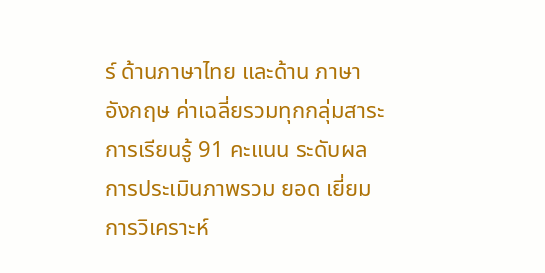ร์ ด้านภาษาไทย และด้าน ภาษาอังกฤษ ค่าเฉลี่ยรวมทุกกลุ่มสาระการเรียนรู้ 91 คะแนน ระดับผลการประเมินภาพรวม ยอด เยี่ยม การวิเคราะห์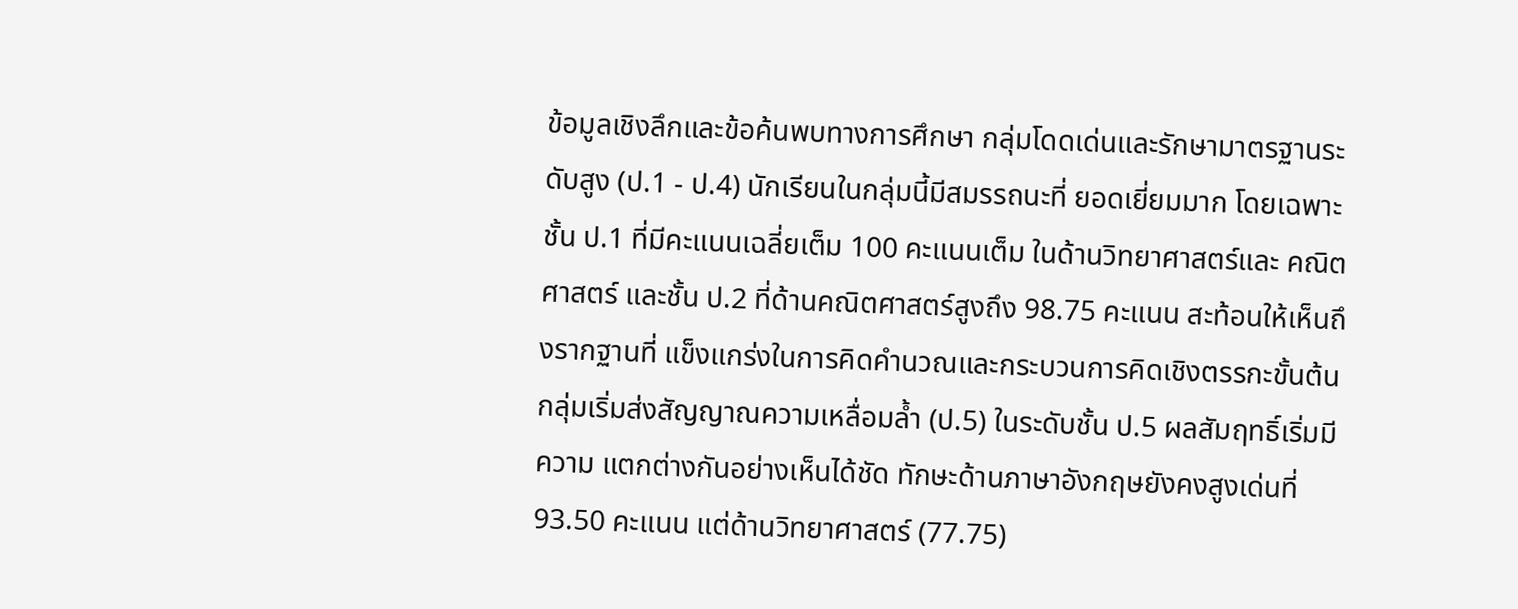ข้อมูลเชิงลึกและข้อค้นพบทางการศึกษา กลุ่มโดดเด่นและรักษามาตรฐานระดับสูง (ป.1 - ป.4) นักเรียนในกลุ่มนี้มีสมรรถนะที่ ยอดเยี่ยมมาก โดยเฉพาะชั้น ป.1 ที่มีคะแนนเฉลี่ยเต็ม 100 คะแนนเต็ม ในด้านวิทยาศาสตร์และ คณิตศาสตร์ และชั้น ป.2 ที่ด้านคณิตศาสตร์สูงถึง 98.75 คะแนน สะท้อนให้เห็นถึงรากฐานที่ แข็งแกร่งในการคิดคำนวณและกระบวนการคิดเชิงตรรกะขั้นต้น กลุ่มเริ่มส่งสัญญาณความเหลื่อมล้ำ (ป.5) ในระดับชั้น ป.5 ผลสัมฤทธิ์เริ่มมีความ แตกต่างกันอย่างเห็นได้ชัด ทักษะด้านภาษาอังกฤษยังคงสูงเด่นที่ 93.50 คะแนน แต่ด้านวิทยาศาสตร์ (77.75)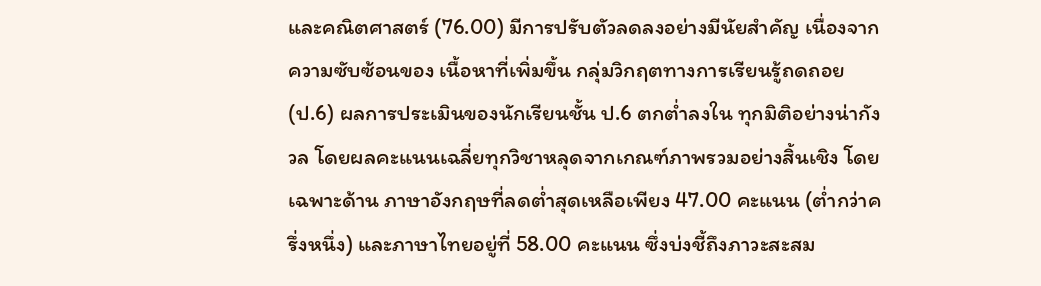และคณิตศาสตร์ (76.00) มีการปรับตัวลดลงอย่างมีนัยสำคัญ เนื่องจากความซับซ้อนของ เนื้อหาที่เพิ่มขึ้น กลุ่มวิกฤตทางการเรียนรู้ถดถอย (ป.6) ผลการประเมินของนักเรียนชั้น ป.6 ตกต่ำลงใน ทุกมิติอย่างน่ากังวล โดยผลคะแนนเฉลี่ยทุกวิชาหลุดจากเกณฑ์ภาพรวมอย่างสิ้นเชิง โดยเฉพาะด้าน ภาษาอังกฤษที่ลดต่ำสุดเหลือเพียง 47.00 คะแนน (ต่ำกว่าครึ่งหนึ่ง) และภาษาไทยอยู่ที่ 58.00 คะแนน ซึ่งบ่งชี้ถึงภาวะสะสม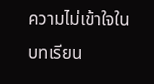ความไม่เข้าใจในบทเรียน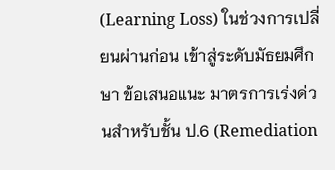(Learning Loss) ในช่วงการเปลี่ยนผ่านก่อน เข้าสู่ระดับมัธยมศึกษา ข้อเสนอแนะ มาตรการเร่งด่วนสำหรับชั้น ป.6 (Remediation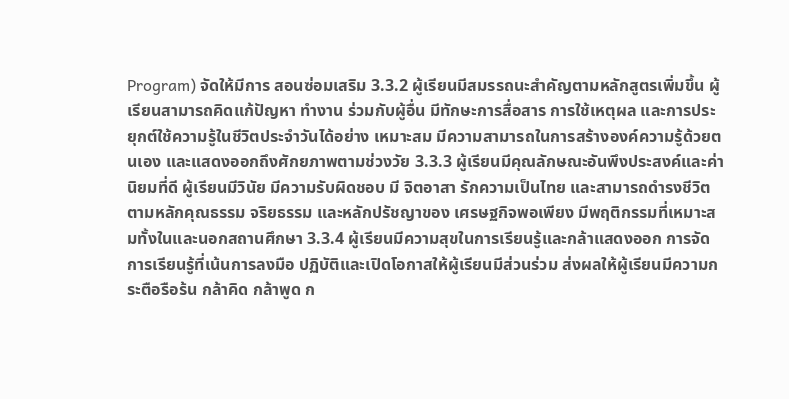Program) จัดให้มีการ สอนซ่อมเสริม 3.3.2 ผู้เรียนมีสมรรถนะสำคัญตามหลักสูตรเพิ่มขึ้น ผู้เรียนสามารถคิดแก้ปัญหา ทำงาน ร่วมกับผู้อื่น มีทักษะการสื่อสาร การใช้เหตุผล และการประยุกต์ใช้ความรู้ในชีวิตประจำวันได้อย่าง เหมาะสม มีความสามารถในการสร้างองค์ความรู้ด้วยตนเอง และแสดงออกถึงศักยภาพตามช่วงวัย 3.3.3 ผู้เรียนมีคุณลักษณะอันพึงประสงค์และค่านิยมที่ดี ผู้เรียนมีวินัย มีความรับผิดชอบ มี จิตอาสา รักความเป็นไทย และสามารถดำรงชีวิตตามหลักคุณธรรม จริยธรรม และหลักปรัชญาของ เศรษฐกิจพอเพียง มีพฤติกรรมที่เหมาะสมทั้งในและนอกสถานศึกษา 3.3.4 ผู้เรียนมีความสุขในการเรียนรู้และกล้าแสดงออก การจัดการเรียนรู้ที่เน้นการลงมือ ปฏิบัติและเปิดโอกาสให้ผู้เรียนมีส่วนร่วม ส่งผลให้ผู้เรียนมีความกระตือรือร้น กล้าคิด กล้าพูด ก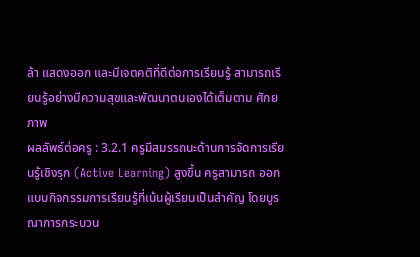ล้า แสดงออก และมีเจตคติที่ดีต่อการเรียนรู้ สามารถเรียนรู้อย่างมีความสุขและพัฒนาตนเองได้เต็มตาม ศักยภาพ
ผลลัพธ์ต่อครู : 3.2.1 ครูมีสมรรถนะด้านการจัดการเรียนรู้เชิงรุก (Active Learning) สูงขึ้น ครูสามารถ ออกแบบกิจกรรมการเรียนรู้ที่เน้นผู้เรียนเป็นสำคัญ โดยบูรณาการกระบวน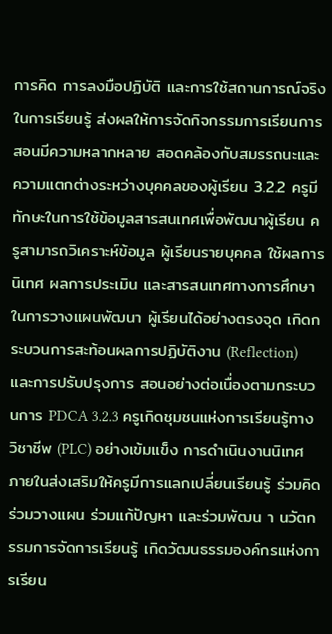การคิด การลงมือปฏิบัติ และการใช้สถานการณ์จริงในการเรียนรู้ ส่งผลให้การจัดกิจกรรมการเรียนการสอนมีความหลากหลาย สอดคล้องกับสมรรถนะและความแตกต่างระหว่างบุคคลของผู้เรียน 3.2.2 ครูมีทักษะในการใช้ข้อมูลสารสนเทศเพื่อพัฒนาผู้เรียน ครูสามารถวิเคราะห์ข้อมูล ผู้เรียนรายบุคคล ใช้ผลการนิเทศ ผลการประเมิน และสารสนเทศทางการศึกษาในการวางแผนพัฒนา ผู้เรียนได้อย่างตรงจุด เกิดกระบวนการสะท้อนผลการปฏิบัติงาน (Reflection) และการปรับปรุงการ สอนอย่างต่อเนื่องตามกระบวนการ PDCA 3.2.3 ครูเกิดชุมชนแห่งการเรียนรู้ทางวิชาชีพ (PLC) อย่างเข้มแข็ง การดำเนินงานนิเทศ ภายในส่งเสริมให้ครูมีการแลกเปลี่ยนเรียนรู้ ร่วมคิด ร่วมวางแผน ร่วมแก้ปัญหา และร่วมพัฒน า นวัตกรรมการจัดการเรียนรู้ เกิดวัฒนธรรมองค์กรแห่งการเรียน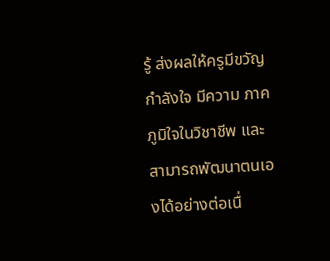รู้ ส่งผลให้ครูมีขวัญกำลังใจ มีความ ภาคภูมิใจในวิชาชีพ และสามารถพัฒนาตนเองได้อย่างต่อเนื่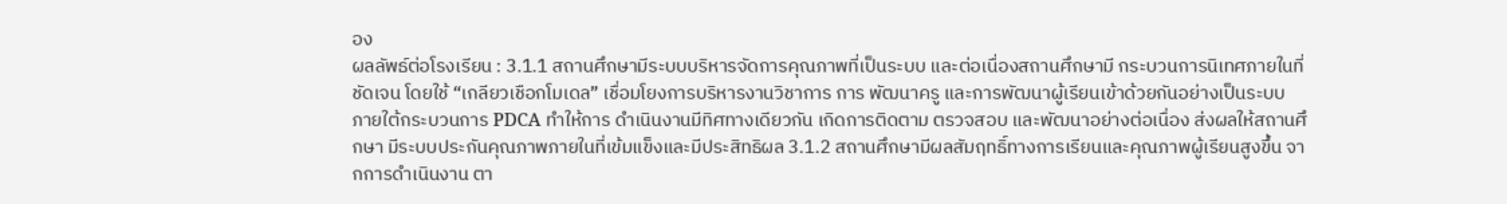อง
ผลลัพธ์ต่อโรงเรียน : 3.1.1 สถานศึกษามีระบบบริหารจัดการคุณภาพที่เป็นระบบ และต่อเนื่องสถานศึกษามี กระบวนการนิเทศภายในที่ชัดเจน โดยใช้ “เกลียวเชือกโมเดล” เชื่อมโยงการบริหารงานวิชาการ การ พัฒนาครู และการพัฒนาผู้เรียนเข้าด้วยกันอย่างเป็นระบบ ภายใต้กระบวนการ PDCA ทำให้การ ดำเนินงานมีทิศทางเดียวกัน เกิดการติดตาม ตรวจสอบ และพัฒนาอย่างต่อเนื่อง ส่งผลให้สถานศึกษา มีระบบประกันคุณภาพภายในที่เข้มแข็งและมีประสิทธิผล 3.1.2 สถานศึกษามีผลสัมฤทธิ์ทางการเรียนและคุณภาพผู้เรียนสูงขึ้น จากการดำเนินงาน ตา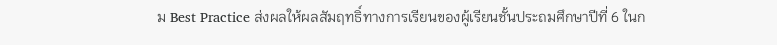ม Best Practice ส่งผลให้ผลสัมฤทธิ์ทางการเรียนของผู้เรียนชั้นประถมศึกษาปีที่ 6 ในก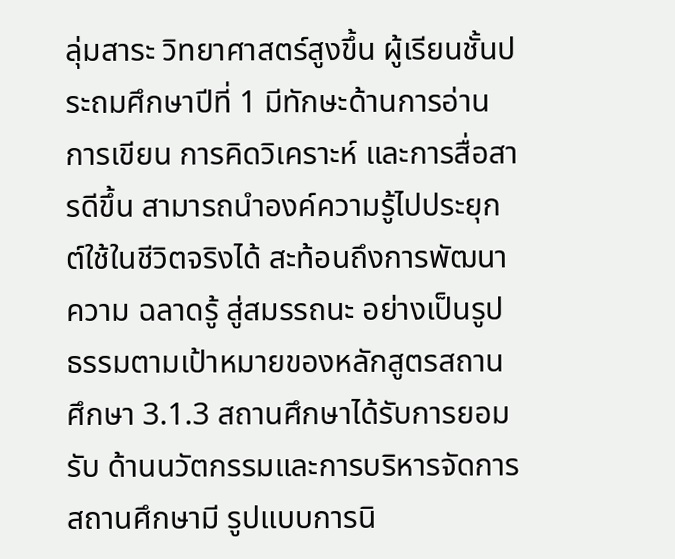ลุ่มสาระ วิทยาศาสตร์สูงขึ้น ผู้เรียนชั้นประถมศึกษาปีที่ 1 มีทักษะด้านการอ่าน การเขียน การคิดวิเคราะห์ และการสื่อสารดีขึ้น สามารถนำองค์ความรู้ไปประยุกต์ใช้ในชีวิตจริงได้ สะท้อนถึงการพัฒนาความ ฉลาดรู้ สู่สมรรถนะ อย่างเป็นรูปธรรมตามเป้าหมายของหลักสูตรสถานศึกษา 3.1.3 สถานศึกษาได้รับการยอมรับ ด้านนวัตกรรมและการบริหารจัดการสถานศึกษามี รูปแบบการนิ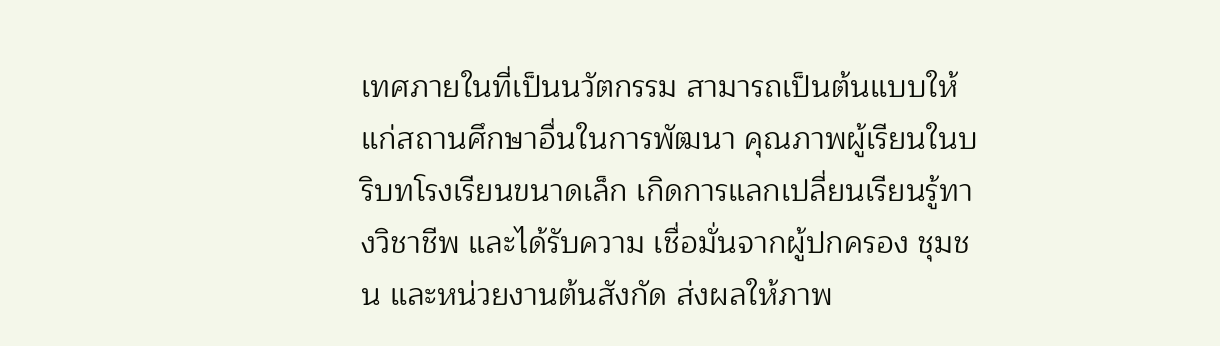เทศภายในที่เป็นนวัตกรรม สามารถเป็นต้นแบบให้แก่สถานศึกษาอื่นในการพัฒนา คุณภาพผู้เรียนในบริบทโรงเรียนขนาดเล็ก เกิดการแลกเปลี่ยนเรียนรู้ทางวิชาชีพ และได้รับความ เชื่อมั่นจากผู้ปกครอง ชุมชน และหน่วยงานต้นสังกัด ส่งผลให้ภาพ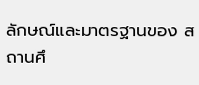ลักษณ์และมาตรฐานของ สถานศึ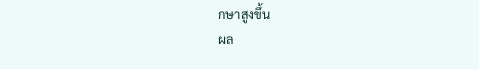กษาสูงขึ้น
ผล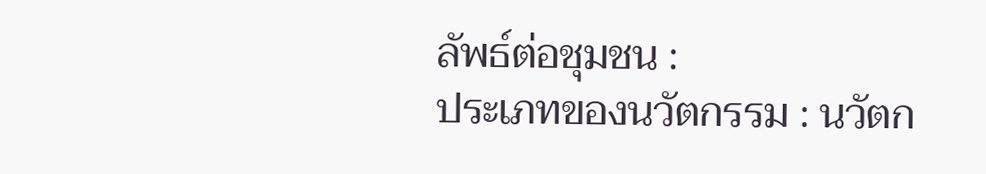ลัพธ์ต่อชุมชน :
ประเภทของนวัตกรรม : นวัตก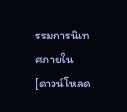รรมการนิเทศภายใน
[ดาวน์โหลด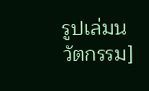รูปเล่มนวัตกรรม]